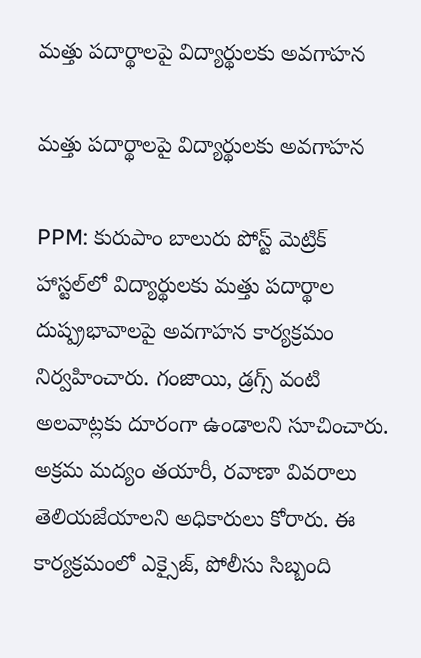మత్తు పదార్థాలపై విద్యార్థులకు అవగాహన

మత్తు పదార్థాలపై విద్యార్థులకు అవగాహన

PPM: కురుపాం బాలురు పోస్ట్ మెట్రిక్ హాస్టల్‌లో విద్యార్థులకు మత్తు పదార్థాల దుష్ప్రభావాలపై అవగాహన కార్యక్రమం నిర్వహించారు. గంజాయి, డ్రగ్స్ వంటి అలవాట్లకు దూరంగా ఉండాలని సూచించారు. అక్రమ మద్యం తయారీ, రవాణా వివరాలు తెలియజేయాలని అధికారులు కోరారు. ఈ కార్యక్రమంలో ఎక్సైజ్, పోలీసు సిబ్బంది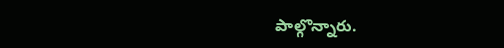పాల్గొన్నారు.